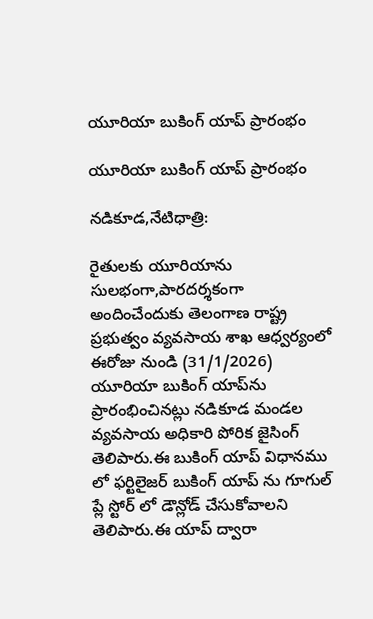యూరియా బుకింగ్ యాప్ ప్రారంభం

యూరియా బుకింగ్ యాప్ ప్రారంభం

నడికూడ,నేటిధాత్రి:

రైతులకు యూరియాను సులభంగా,పారదర్శకంగా అందించేందుకు తెలంగాణ రాష్ట్ర ప్రభుత్వం వ్యవసాయ శాఖ ఆధ్వర్యంలో ఈరోజు నుండి (31/1/2026) యూరియా బుకింగ్ యాప్‌ను ప్రారంభించినట్లు నడికూడ మండల వ్యవసాయ అధికారి పోరిక జైసింగ్ తెలిపారు.ఈ బుకింగ్ యాప్ విధానము లో ఫర్టిలైజర్ బుకింగ్ యాప్ ను గూగుల్ ప్లే స్టోర్ లో డౌన్లోడ్ చేసుకోవాలని తెలిపారు.ఈ యాప్ ద్వారా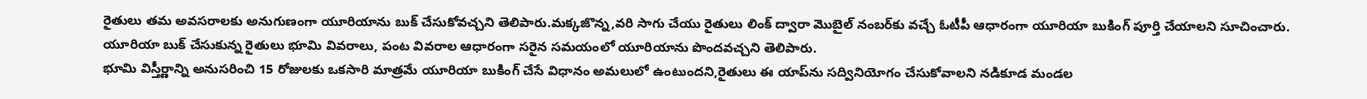రైతులు తమ అవసరాలకు అనుగుణంగా యూరియాను బుక్ చేసుకోవచ్చని తెలిపారు.మక్కజొన్న,వరి సాగు చేయు రైతులు లింక్ ద్వారా మొబైల్ నంబర్‌కు వచ్చే ఓటీపీ ఆధారంగా యూరియా బుకింగ్ పూర్తి చేయాలని సూచించారు.
యూరియా బుక్ చేసుకున్న రైతులు భూమి వివరాలు, పంట వివరాల ఆధారంగా సరైన సమయంలో యూరియాను పొందవచ్చని తెలిపారు.
భూమి విస్తీర్ణాన్ని అనుసరించి 15 రోజులకు ఒకసారి మాత్రమే యూరియా బుకింగ్ చేసే విధానం అమలులో ఉంటుందని,రైతులు ఈ యాప్‌ను సద్వినియోగం చేసుకోవాలని నడికూడ మండల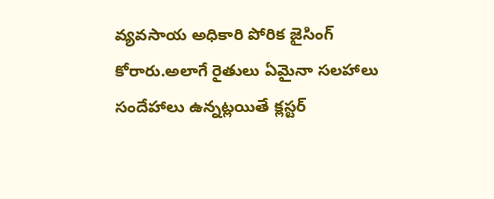వ్యవసాయ అధికారి పోరిక జైసింగ్ కోరారు.అలాగే రైతులు ఏమైనా సలహాలు సందేహాలు ఉన్నట్లయితే క్లస్టర్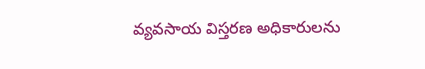వ్యవసాయ విస్తరణ అధికారులను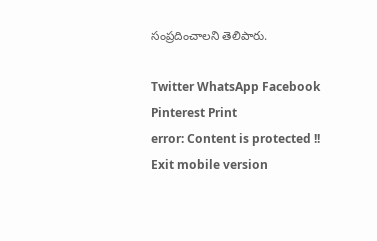సంప్రదించాలని తెలిపారు.

Twitter WhatsApp Facebook Pinterest Print
error: Content is protected !!
Exit mobile version